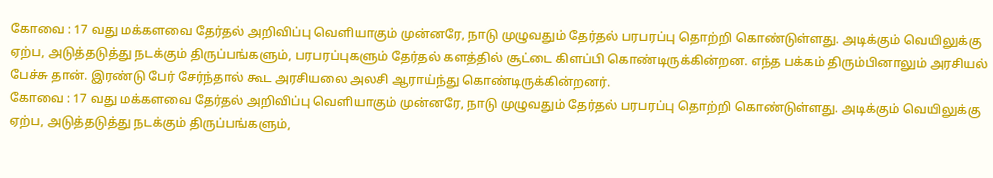கோவை : 17 வது மக்களவை தேர்தல் அறிவிப்பு வெளியாகும் முன்னரே, நாடு முழுவதும் தேர்தல் பரபரப்பு தொற்றி கொண்டுள்ளது. அடிக்கும் வெயிலுக்கு ஏற்ப, அடுத்தடுத்து நடக்கும் திருப்பங்களும், பரபரப்புகளும் தேர்தல் களத்தில் சூட்டை கிளப்பி கொண்டிருக்கின்றன. எந்த பக்கம் திரும்பினாலும் அரசியல் பேச்சு தான். இரண்டு பேர் சேர்ந்தால் கூட அரசியலை அலசி ஆராய்ந்து கொண்டிருக்கின்றனர்.
கோவை : 17 வது மக்களவை தேர்தல் அறிவிப்பு வெளியாகும் முன்னரே, நாடு முழுவதும் தேர்தல் பரபரப்பு தொற்றி கொண்டுள்ளது. அடிக்கும் வெயிலுக்கு ஏற்ப, அடுத்தடுத்து நடக்கும் திருப்பங்களும்,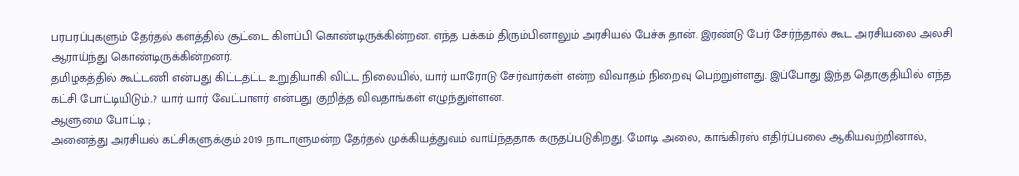பரபரப்புகளும் தேர்தல் களத்தில் சூட்டை கிளப்பி கொண்டிருக்கின்றன. எந்த பக்கம் திரும்பினாலும் அரசியல் பேச்சு தான். இரண்டு பேர் சேர்ந்தால் கூட அரசியலை அலசி ஆராய்ந்து கொண்டிருக்கின்றனர்.
தமிழகத்தில் கூட்டணி என்பது கிட்டதட்ட உறுதியாகி விட்ட நிலையில், யார் யாரோடு சேர்வார்கள் என்ற விவாதம் நிறைவு பெற்றுள்ளது. இப்போது இந்த தொகுதியில் எந்த கட்சி போட்டியிடும்..? யார் யார் வேட்பாளர் என்பது குறித்த விவதாங்கள் எழுந்துள்ளன.
ஆளுமை போட்டி ;
அனைத்து அரசியல் கட்சிகளுக்கும் 2019 நாடாளுமன்ற தேர்தல் முக்கியத்துவம் வாய்ந்ததாக கருதப்படுகிறது. மோடி அலை, காங்கிரஸ் எதிர்ப்பலை ஆகியவற்றினால்,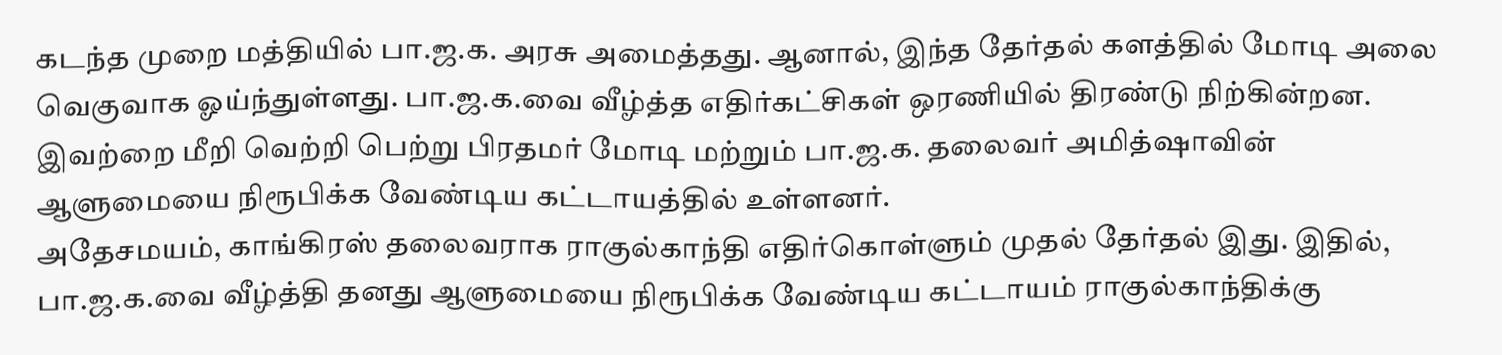கடந்த முறை மத்தியில் பா.ஜ.க. அரசு அமைத்தது. ஆனால், இந்த தேர்தல் களத்தில் மோடி அலை வெகுவாக ஓய்ந்துள்ளது. பா.ஜ.க.வை வீழ்த்த எதிர்கட்சிகள் ஒரணியில் திரண்டு நிற்கின்றன. இவற்றை மீறி வெற்றி பெற்று பிரதமர் மோடி மற்றும் பா.ஜ.க. தலைவர் அமித்ஷாவின் ஆளுமையை நிரூபிக்க வேண்டிய கட்டாயத்தில் உள்ளனர்.
அதேசமயம், காங்கிரஸ் தலைவராக ராகுல்காந்தி எதிர்கொள்ளும் முதல் தேர்தல் இது. இதில், பா.ஜ.க.வை வீழ்த்தி தனது ஆளுமையை நிரூபிக்க வேண்டிய கட்டாயம் ராகுல்காந்திக்கு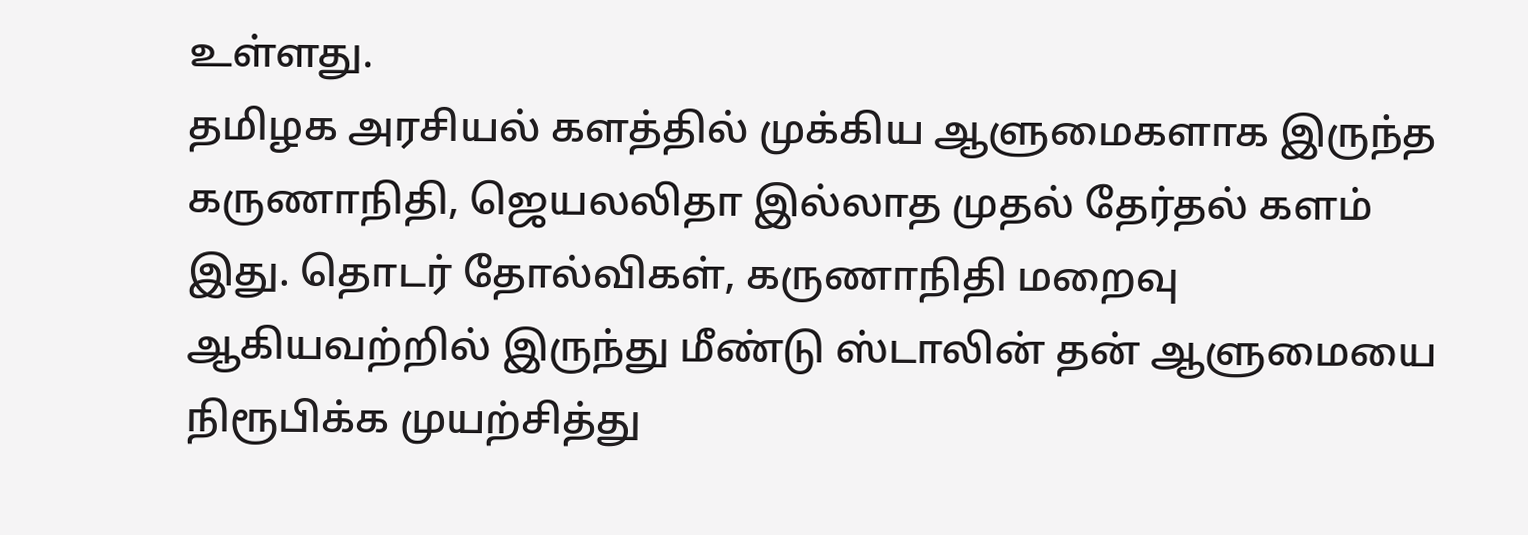உள்ளது.
தமிழக அரசியல் களத்தில் முக்கிய ஆளுமைகளாக இருந்த கருணாநிதி, ஜெயலலிதா இல்லாத முதல் தேர்தல் களம் இது. தொடர் தோல்விகள், கருணாநிதி மறைவு ஆகியவற்றில் இருந்து மீண்டு ஸ்டாலின் தன் ஆளுமையை நிரூபிக்க முயற்சித்து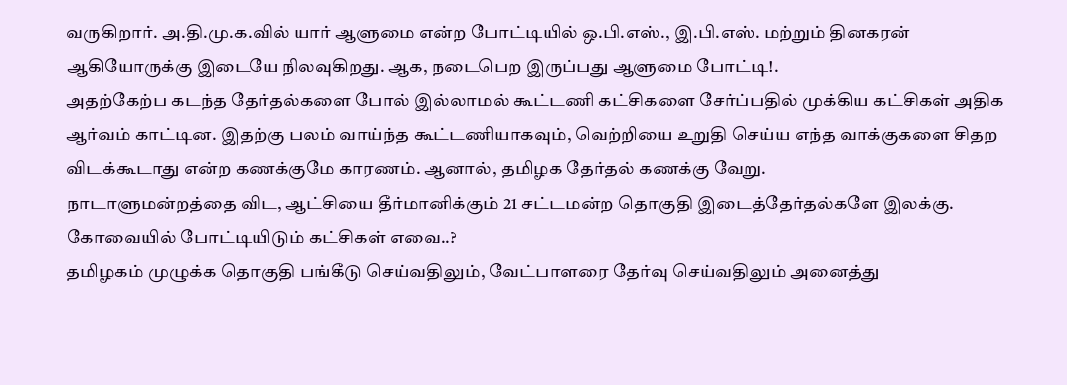வருகிறார். அ.தி.மு.க.வில் யார் ஆளுமை என்ற போட்டியில் ஒ.பி.எஸ்., இ.பி.எஸ். மற்றும் தினகரன் ஆகியோருக்கு இடையே நிலவுகிறது. ஆக, நடைபெற இருப்பது ஆளுமை போட்டி!.
அதற்கேற்ப கடந்த தேர்தல்களை போல் இல்லாமல் கூட்டணி கட்சிகளை சேர்ப்பதில் முக்கிய கட்சிகள் அதிக ஆர்வம் காட்டின. இதற்கு பலம் வாய்ந்த கூட்டணியாகவும், வெற்றியை உறுதி செய்ய எந்த வாக்குகளை சிதற விடக்கூடாது என்ற கணக்குமே காரணம். ஆனால், தமிழக தேர்தல் கணக்கு வேறு.
நாடாளுமன்றத்தை விட, ஆட்சியை தீர்மானிக்கும் 21 சட்டமன்ற தொகுதி இடைத்தேர்தல்களே இலக்கு.
கோவையில் போட்டியிடும் கட்சிகள் எவை..?
தமிழகம் முழுக்க தொகுதி பங்கீடு செய்வதிலும், வேட்பாளரை தேர்வு செய்வதிலும் அனைத்து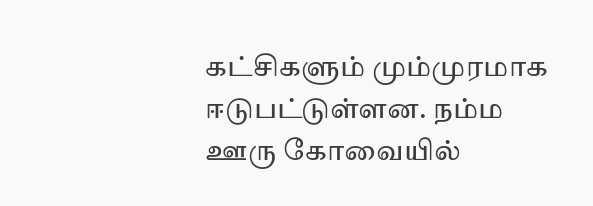கட்சிகளும் மும்முரமாக ஈடுபட்டுள்ளன. நம்ம ஊரு கோவையில்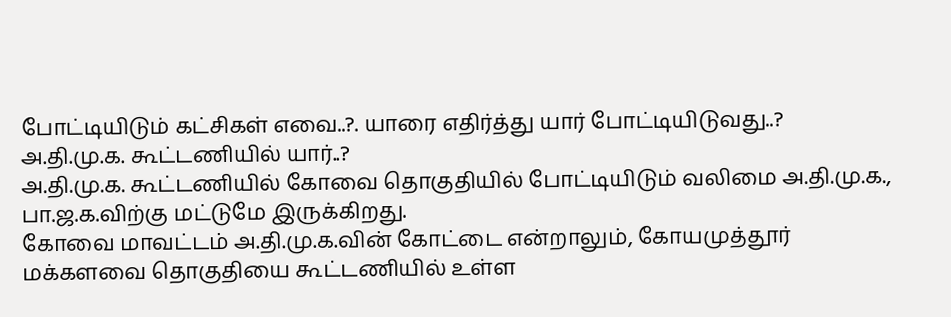போட்டியிடும் கட்சிகள் எவை..?. யாரை எதிர்த்து யார் போட்டியிடுவது..?
அ.தி.மு.க. கூட்டணியில் யார்..?
அ.தி.மு.க. கூட்டணியில் கோவை தொகுதியில் போட்டியிடும் வலிமை அ.தி.மு.க., பா.ஜ.க.விற்கு மட்டுமே இருக்கிறது.
கோவை மாவட்டம் அ.தி.மு.க.வின் கோட்டை என்றாலும், கோயமுத்தூர் மக்களவை தொகுதியை கூட்டணியில் உள்ள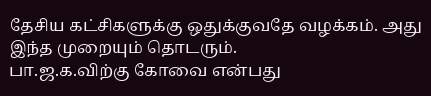தேசிய கட்சிகளுக்கு ஒதுக்குவதே வழக்கம். அது இந்த முறையும் தொடரும்.
பா.ஜ.க.விற்கு கோவை என்பது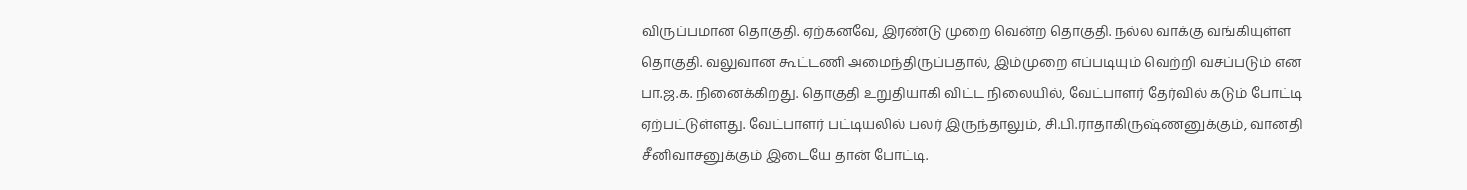விருப்பமான தொகுதி. ஏற்கனவே, இரண்டு முறை வென்ற தொகுதி. நல்ல வாக்கு வங்கியுள்ள தொகுதி. வலுவான கூட்டணி அமைந்திருப்பதால், இம்முறை எப்படியும் வெற்றி வசப்படும் என பா.ஜ.க. நினைக்கிறது. தொகுதி உறுதியாகி விட்ட நிலையில், வேட்பாளர் தேர்வில் கடும் போட்டி ஏற்பட்டுள்ளது. வேட்பாளர் பட்டியலில் பலர் இருந்தாலும், சி.பி.ராதாகிருஷ்ணனுக்கும், வானதி சீனிவாசனுக்கும் இடையே தான் போட்டி.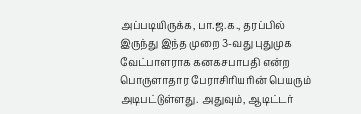அப்படியிருக்க, பா.ஜ.க., தரப்பில் இருந்து இந்த முறை 3-வது புதுமுக வேட்பாளராக கனகசபாபதி என்ற பொருளாதார பேராசிரியரின் பெயரும் அடிபட்டுள்ளது. அதுவும், ஆடிட்டர்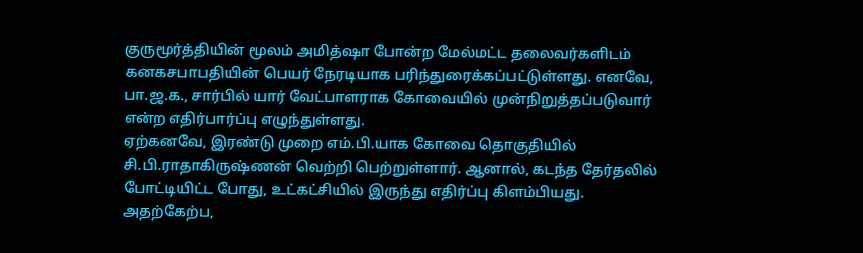குருமூர்த்தியின் மூலம் அமித்ஷா போன்ற மேல்மட்ட தலைவர்களிடம் கனகசபாபதியின் பெயர் நேரடியாக பரிந்துரைக்கப்பட்டுள்ளது. எனவே, பா.ஜ.க., சார்பில் யார் வேட்பாளராக கோவையில் முன்நிறுத்தப்படுவார் என்ற எதிர்பார்ப்பு எழுந்துள்ளது.
ஏற்கனவே, இரண்டு முறை எம்.பி.யாக கோவை தொகுதியில் சி.பி.ராதாகிருஷ்ணன் வெற்றி பெற்றுள்ளார். ஆனால், கடந்த தேர்தலில் போட்டியிட்ட போது, உட்கட்சியில் இருந்து எதிர்ப்பு கிளம்பியது. அதற்கேற்ப,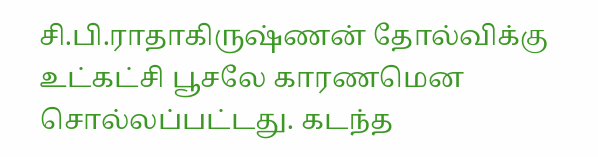சி.பி.ராதாகிருஷ்ணன் தோல்விக்கு உட்கட்சி பூசலே காரணமென சொல்லப்பட்டது. கடந்த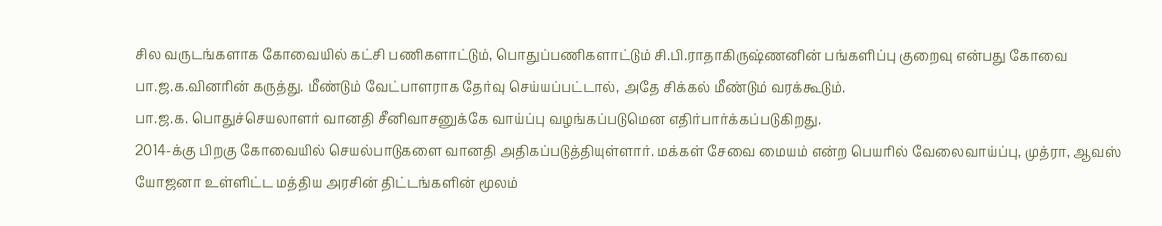சில வருடங்களாக கோவையில் கட்சி பணிகளாட்டும், பொதுப்பணிகளாட்டும் சி.பி.ராதாகிருஷ்ணனின் பங்களிப்பு குறைவு என்பது கோவை பா.ஜ.க.வினரின் கருத்து. மீண்டும் வேட்பாளராக தேர்வு செய்யப்பட்டால், அதே சிக்கல் மீண்டும் வரக்கூடும்.
பா.ஜ.க. பொதுச்செயலாளர் வானதி சீனிவாசனுக்கே வாய்ப்பு வழங்கப்படுமென எதிர்பார்க்கப்படுகிறது.
2014-க்கு பிறகு கோவையில் செயல்பாடுகளை வானதி அதிகப்படுத்தியுள்ளார். மக்கள் சேவை மையம் என்ற பெயரில் வேலைவாய்ப்பு, முத்ரா, ஆவஸ் யோஜனா உள்ளிட்ட மத்திய அரசின் திட்டங்களின் மூலம்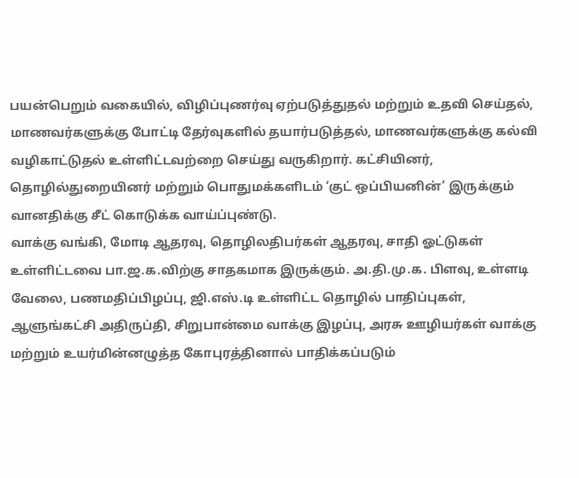பயன்பெறும் வகையில், விழிப்புணர்வு ஏற்படுத்துதல் மற்றும் உதவி செய்தல், மாணவர்களுக்கு போட்டி தேர்வுகளில் தயார்படுத்தல், மாணவர்களுக்கு கல்வி வழிகாட்டுதல் உள்ளிட்டவற்றை செய்து வருகிறார். கட்சியினர், தொழில்துறையினர் மற்றும் பொதுமக்களிடம் ‘குட் ஒப்பியனின்’ இருக்கும் வானதிக்கு சீட் கொடுக்க வாய்ப்புண்டு.
வாக்கு வங்கி, மோடி ஆதரவு, தொழிலதிபர்கள் ஆதரவு, சாதி ஓட்டுகள் உள்ளிட்டவை பா.ஜ.க.விற்கு சாதகமாக இருக்கும். அ.தி.மு.க. பிளவு, உள்ளடி வேலை, பணமதிப்பிழப்பு, ஜி.எஸ்.டி உள்ளிட்ட தொழில் பாதிப்புகள், ஆளுங்கட்சி அதிருப்தி, சிறுபான்மை வாக்கு இழப்பு, அரசு ஊழியர்கள் வாக்கு மற்றும் உயர்மின்னழுத்த கோபுரத்தினால் பாதிக்கப்படும்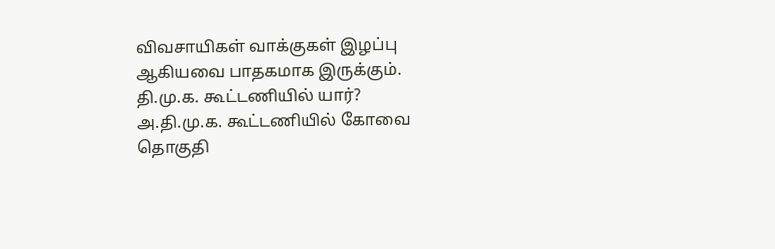விவசாயிகள் வாக்குகள் இழப்பு ஆகியவை பாதகமாக இருக்கும்.
தி.மு.க. கூட்டணியில் யார்?
அ.தி.மு.க. கூட்டணியில் கோவை தொகுதி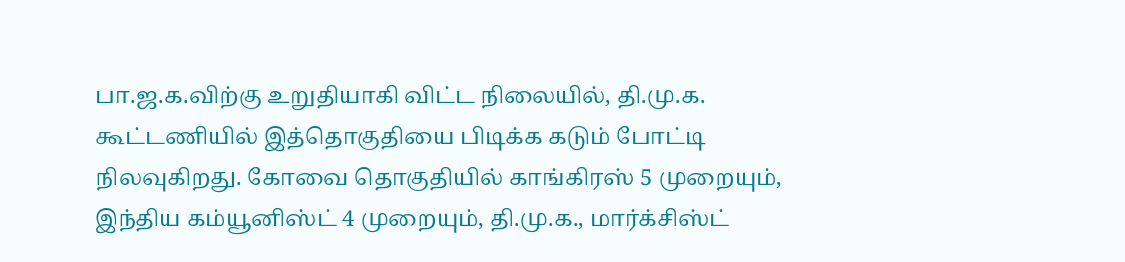பா.ஜ.க.விற்கு உறுதியாகி விட்ட நிலையில், தி.மு.க. கூட்டணியில் இத்தொகுதியை பிடிக்க கடும் போட்டி நிலவுகிறது. கோவை தொகுதியில் காங்கிரஸ் 5 முறையும், இந்திய கம்யூனிஸ்ட் 4 முறையும், தி.மு.க., மார்க்சிஸ்ட்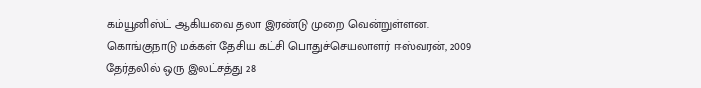கம்யூனிஸ்ட் ஆகியவை தலா இரண்டு முறை வென்றுள்ளன.
கொங்குநாடு மக்கள் தேசிய கட்சி பொதுச்செயலாளர் ஈஸ்வரன், 2009 தேர்தலில் ஒரு இலட்சத்து 28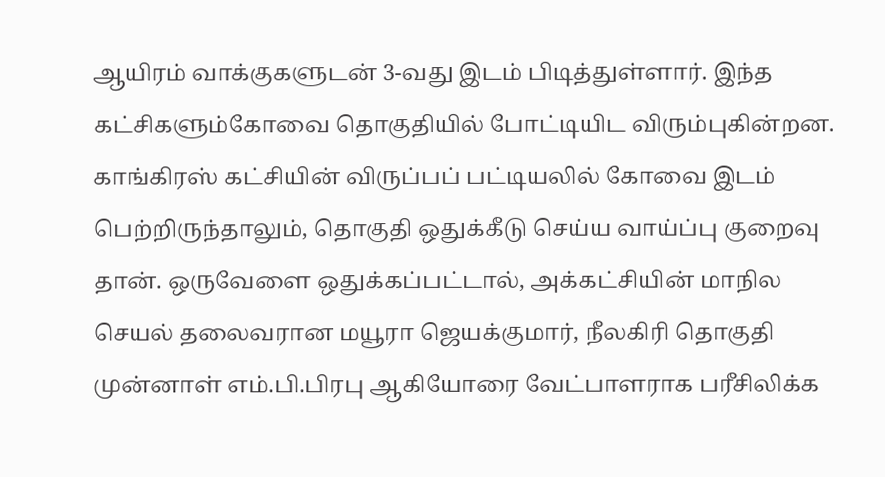ஆயிரம் வாக்குகளுடன் 3-வது இடம் பிடித்துள்ளார். இந்த கட்சிகளும்கோவை தொகுதியில் போட்டியிட விரும்புகின்றன.
காங்கிரஸ் கட்சியின் விருப்பப் பட்டியலில் கோவை இடம் பெற்றிருந்தாலும், தொகுதி ஒதுக்கீடு செய்ய வாய்ப்பு குறைவு தான். ஒருவேளை ஒதுக்கப்பட்டால், அக்கட்சியின் மாநில செயல் தலைவரான மயூரா ஜெயக்குமார், நீலகிரி தொகுதி முன்னாள் எம்.பி.பிரபு ஆகியோரை வேட்பாளராக பரீசிலிக்க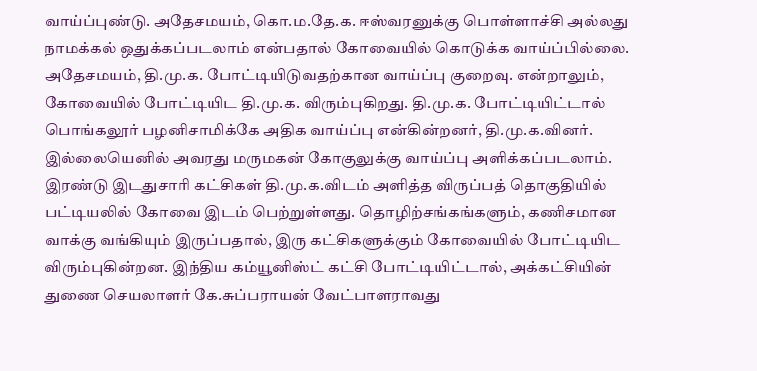வாய்ப்புண்டு. அதேசமயம், கொ.ம.தே.க. ஈஸ்வரனுக்கு பொள்ளாச்சி அல்லது நாமக்கல் ஒதுக்கப்படலாம் என்பதால் கோவையில் கொடுக்க வாய்ப்பில்லை.
அதேசமயம், தி.மு.க. போட்டியிடுவதற்கான வாய்ப்பு குறைவு. என்றாலும், கோவையில் போட்டியிட தி.மு.க. விரும்புகிறது. தி.மு.க. போட்டியிட்டால் பொங்கலூர் பழனிசாமிக்கே அதிக வாய்ப்பு என்கின்றனர், தி.மு.க.வினர். இல்லையெனில் அவரது மருமகன் கோகுலுக்கு வாய்ப்பு அளிக்கப்படலாம்.
இரண்டு இடதுசாரி கட்சிகள் தி.மு.க.விடம் அளித்த விருப்பத் தொகுதியில் பட்டியலில் கோவை இடம் பெற்றுள்ளது. தொழிற்சங்கங்களும், கணிசமான வாக்கு வங்கியும் இருப்பதால், இரு கட்சிகளுக்கும் கோவையில் போட்டியிட விரும்புகின்றன. இந்திய கம்யூனிஸ்ட் கட்சி போட்டியிட்டால், அக்கட்சியின் துணை செயலாளர் கே.சுப்பராயன் வேட்பாளராவது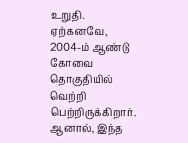உறுதி. ஏற்கனவே, 2004-ம் ஆண்டு கோவை தொகுதியில் வெற்றி பெற்றிருக்கிறார். ஆனால், இந்த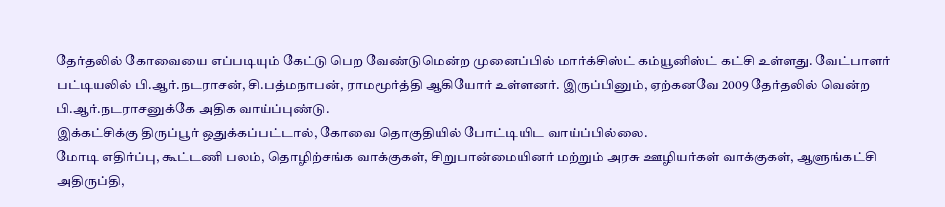தேர்தலில் கோவையை எப்படியும் கேட்டு பெற வேண்டுமென்ற முனைப்பில் மார்க்சிஸ்ட் கம்யூனிஸ்ட் கட்சி உள்ளது. வேட்பாளர் பட்டியலில் பி.ஆர்.நடராசன், சி.பத்மநாபன், ராமமூர்த்தி ஆகியோர் உள்ளனர். இருப்பினும், ஏற்கனவே 2009 தேர்தலில் வென்ற பி.ஆர்.நடராசனுக்கே அதிக வாய்ப்புண்டு.
இக்கட்சிக்கு திருப்பூர் ஒதுக்கப்பட்டால், கோவை தொகுதியில் போட்டியிட வாய்ப்பில்லை.
மோடி எதிர்ப்பு, கூட்டணி பலம், தொழிற்சங்க வாக்குகள், சிறுபான்மையினர் மற்றும் அரசு ஊழியர்கள் வாக்குகள், ஆளுங்கட்சி அதிருப்தி,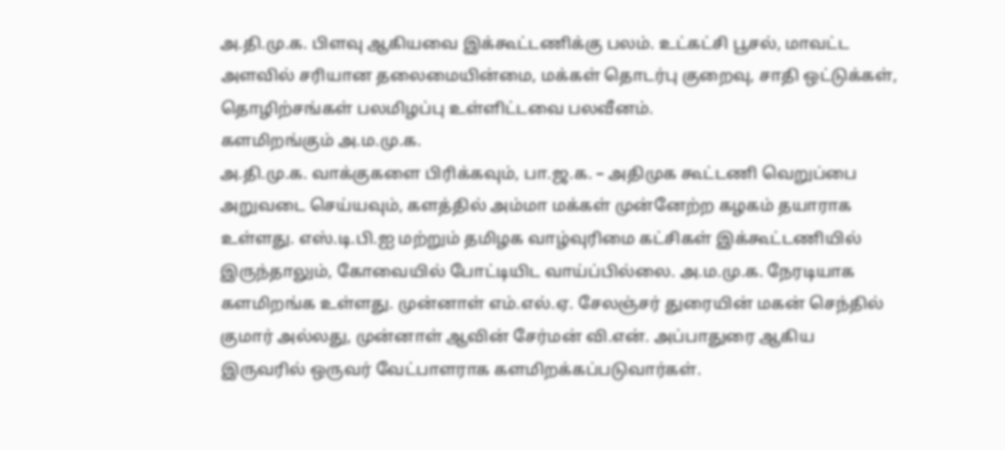அ.தி.மு.க. பிளவு ஆகியவை இக்கூட்டணிக்கு பலம். உட்கட்சி பூசல், மாவட்ட அளவில் சரியான தலைமையின்மை, மக்கள் தொடர்பு குறைவு, சாதி ஒட்டுக்கள், தொழிற்சங்கள் பலமிழப்பு உள்ளிட்டவை பலவீனம்.
களமிறங்கும் அ.ம.மு.க.
அ.தி.மு.க. வாக்குகளை பிரிக்கவும், பா.ஜ.க. – அதிமுக கூட்டணி வெறுப்பை அறுவடை செய்யவும், களத்தில் அம்மா மக்கள் முன்னேற்ற கழகம் தயாராக உள்ளது. எஸ்.டி.பி.ஐ மற்றும் தமிழக வாழ்வுரிமை கட்சிகள் இக்கூட்டணியில் இருந்தாலும், கோவையில் போட்டியிட வாய்ப்பில்லை. அ.ம.மு.க. நேரடியாக களமிறங்க உள்ளது. முன்னாள் எம்.எல்.ஏ. சேலஞ்சர் துரையின் மகன் செந்தில் குமார் அல்லது, முன்னாள் ஆவின் சேர்மன் வி.என். அப்பாதுரை ஆகிய இருவரில் ஒருவர் வேட்பாளராக களமிறக்கப்படுவார்கள்.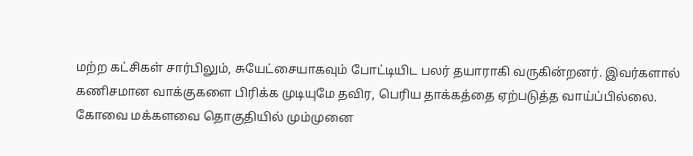மற்ற கட்சிகள் சார்பிலும், சுயேட்சையாகவும் போட்டியிட பலர் தயாராகி வருகின்றனர். இவர்களால் கணிசமான வாக்குகளை பிரிக்க முடியுமே தவிர, பெரிய தாக்கத்தை ஏற்படுத்த வாய்ப்பில்லை.
கோவை மக்களவை தொகுதியில் மும்முனை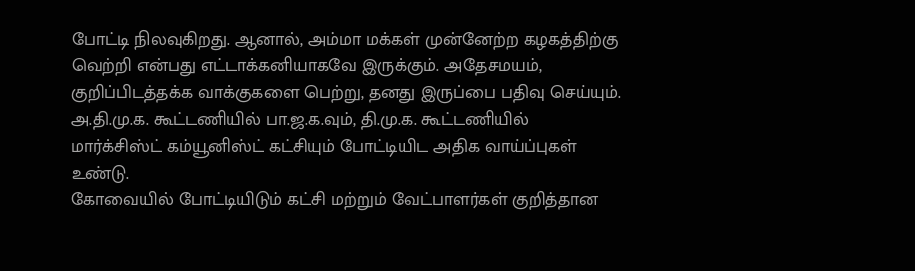போட்டி நிலவுகிறது. ஆனால், அம்மா மக்கள் முன்னேற்ற கழகத்திற்கு வெற்றி என்பது எட்டாக்கனியாகவே இருக்கும். அதேசமயம், குறிப்பிடத்தக்க வாக்குகளை பெற்று, தனது இருப்பை பதிவு செய்யும். அ.தி.மு.க. கூட்டணியில் பா.ஜ.க.வும், தி.மு.க. கூட்டணியில் மார்க்சிஸ்ட் கம்யூனிஸ்ட் கட்சியும் போட்டியிட அதிக வாய்ப்புகள் உண்டு.
கோவையில் போட்டியிடும் கட்சி மற்றும் வேட்பாளர்கள் குறித்தான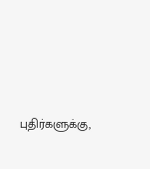புதிர்களுக்கு,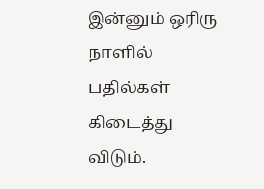இன்னும் ஒரிரு நாளில் பதில்கள் கிடைத்து விடும்.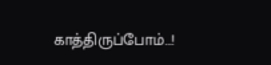காத்திருப்போம்…!